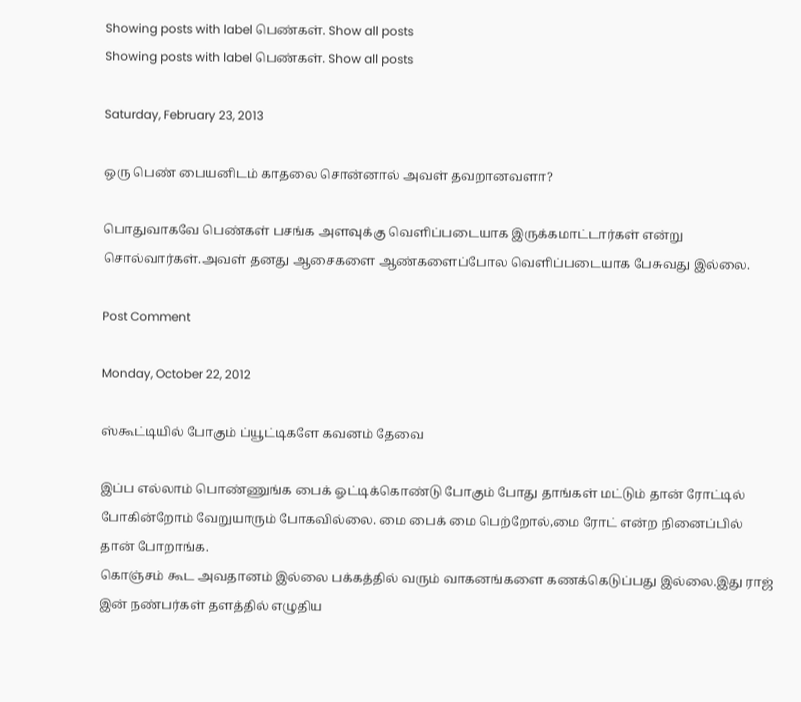Showing posts with label பெண்கள். Show all posts
Showing posts with label பெண்கள். Show all posts

Saturday, February 23, 2013

ஒரு பெண் பையனிடம் காதலை சொன்னால் அவள் தவறானவளா?

பொதுவாகவே பெண்கள் பசங்க அளவுக்கு வெளிப்படையாக இருக்கமாட்டார்கள் என்று சொல்வார்கள்.அவள் தனது ஆசைகளை ஆண்களைப்போல வெளிப்படையாக பேசுவது இல்லை.

Post Comment

Monday, October 22, 2012

ஸ்கூட்டியில் போகும் ப்யூட்டிகளே கவனம் தேவை

இப்ப எல்லாம் பொண்ணுங்க பைக் ஓட்டிக்கொண்டு போகும் போது தாங்கள் மட்டும் தான் ரோட்டில் போகின்றோம் வேறுயாரும் போகவில்லை. மை பைக் மை பெற்றோல்,மை ரோட் என்ற நினைப்பில் தான் போறாங்க.
கொஞ்சம் கூட அவதானம் இல்லை பக்கத்தில் வரும் வாகனங்களை கணக்கெடுப்பது இல்லை.இது ராஜ் இன் நண்பர்கள் தளத்தில் எழுதிய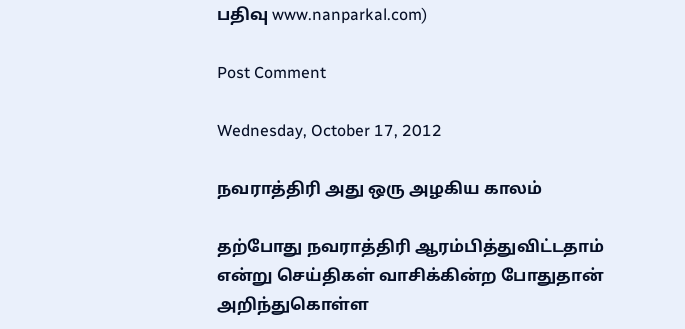பதிவு www.nanparkal.com)

Post Comment

Wednesday, October 17, 2012

நவராத்திரி அது ஒரு அழகிய காலம்

தற்போது நவராத்திரி ஆரம்பித்துவிட்டதாம் என்று செய்திகள் வாசிக்கின்ற போதுதான்
அறிந்துகொள்ள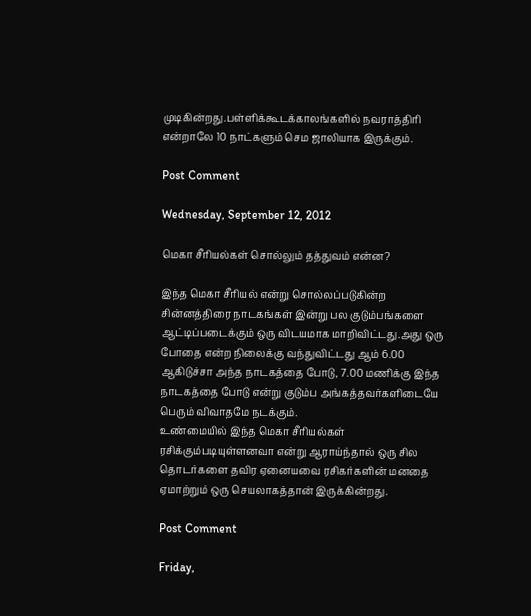முடிகின்றது.பள்ளிக்கூடக்காலங்களில் நவராத்திரி என்றாலே 10 நாட்களும் செம ஜாலியாக இருக்கும்.

Post Comment

Wednesday, September 12, 2012

மெகா சீரியல்கள் சொல்லும் தத்துவம் என்ன?

இந்த மெகா சீரியல் என்று சொல்லப்படுகின்ற சின்னத்திரை நாடகங்கள் இன்று பல குடும்பங்களை ஆட்டிப்படைக்கும் ஒரு விடயமாக மாறிவிட்டது.அது ஒரு போதை என்ற நிலைக்கு வந்துவிட்டது ஆம் 6.00 ஆகிடுச்சா அந்த நாடகத்தை போடு, 7.00 மணிக்கு இந்த நாடகத்தை போடு என்று குடும்ப அங்கத்தவர்களிடையே பெரும் விவாதமே நடக்கும்.
உண்மையில் இந்த மெகா சீரியல்கள் ரசிக்கும்படியுள்ளனவா என்று ஆராய்ந்தால் ஒரு சில தொடர்களை தவிர ஏனையவை ரசிகர்களின் மனதை ஏமாற்றும் ஒரு செயலாகத்தான் இருக்கின்றது.

Post Comment

Friday,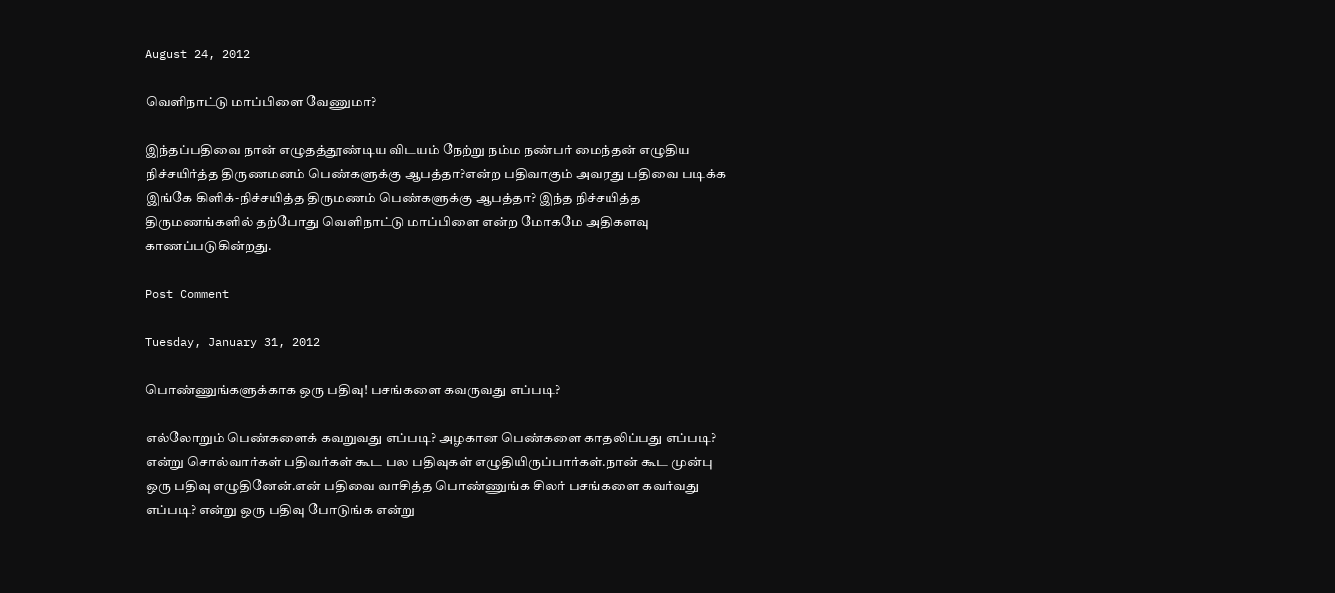August 24, 2012

வெளிநாட்டு மாப்பிளை வேணுமா?

இந்தப்பதிவை நான் எழுதத்தூண்டிய விடயம் நேற்று நம்ம நண்பர் மைந்தன் எழுதிய நிச்சயிர்த்த திருணமனம் பெண்களுக்கு ஆபத்தா?என்ற பதிவாகும் அவரது பதிவை படிக்க இங்கே கிளிக்-நிச்சயித்த திருமணம் பெண்களுக்கு ஆபத்தா? இந்த நிச்சயித்த திருமணங்களில் தற்போது வெளிநாட்டு மாப்பிளை என்ற மோகமே அதிகளவு காணப்படுகின்றது.

Post Comment

Tuesday, January 31, 2012

பொண்ணுங்களுக்காக ஒரு பதிவு! பசங்களை கவருவது எப்படி?

எல்லோறும் பெண்களைக் கவறுவது எப்படி? அழகான பெண்களை காதலிப்பது எப்படி? என்று சொல்வார்கள் பதிவர்கள் கூட பல பதிவுகள் எழுதியிருப்பார்கள்.நான் கூட முன்பு ஒரு பதிவு எழுதினேன்.என் பதிவை வாசித்த பொண்ணுங்க சிலர் பசங்களை கவர்வது எப்படி? என்று ஒரு பதிவு போடுங்க என்று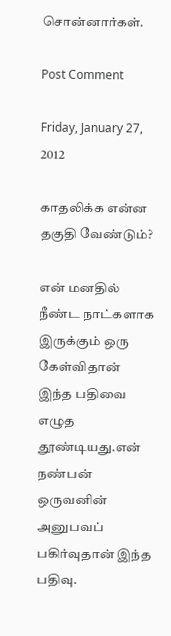சொன்னார்கள்.

Post Comment

Friday, January 27, 2012

காதலிக்க என்ன தகுதி வேண்டும்?

என் மனதில் நீண்ட நாட்களாக இருக்கும் ஒரு கேள்விதான் இந்த பதிவை எழுத தூண்டியது.என் நண்பன் ஒருவனின் அனுபவப் பகிர்வுதான் இந்த பதிவு.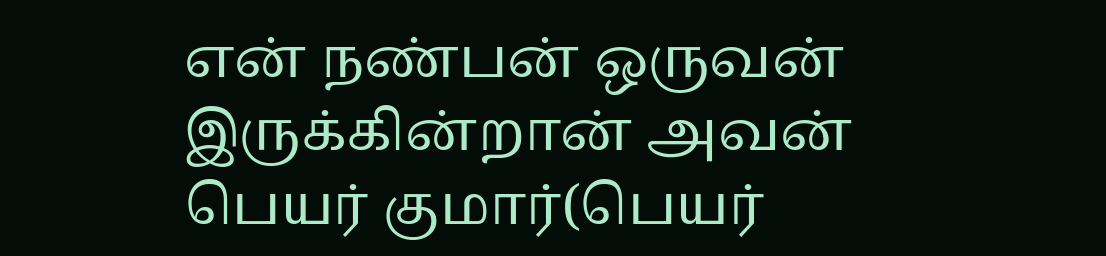என் நண்பன் ஒருவன் இருக்கின்றான் அவன் பெயர் குமார்(பெயர்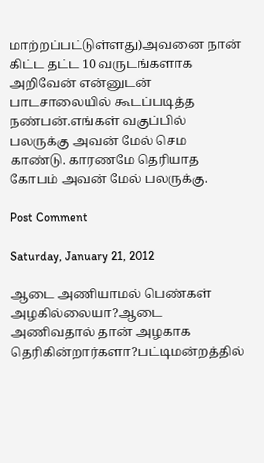மாற்றப்பட்டுள்ளது)அவனை நான் கிட்ட தட்ட 10 வருடங்களாக அறிவேன் என்னுடன் பாடசாலையில் கூடப்படித்த நண்பன்.எங்கள் வகுப்பில் பலருக்கு அவன் மேல் செம காண்டு. காரணமே தெரியாத கோபம் அவன் மேல் பலருக்கு.

Post Comment

Saturday, January 21, 2012

ஆடை அணியாமல் பெண்கள் அழகில்லையா?ஆடை அணிவதால் தான் அழகாக தெரிகின்றார்களா?பட்டிமன்றத்தில்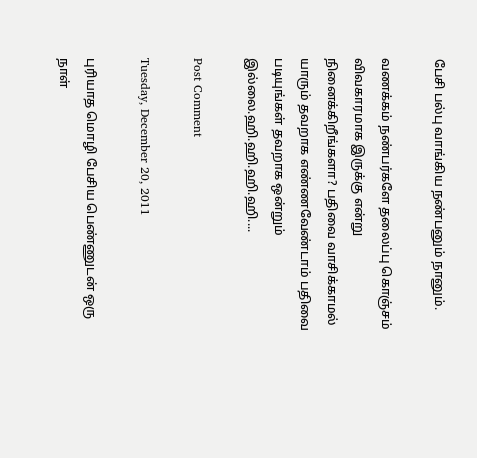பேசி பல்பு வாங்கிய நண்பனும் நானும்.

வணக்கம் நண்பர்களே தலைப்பு கொஞ்சம் விவகாரமாக இருக்கு என்று நினைக்கிறீங்களா? பதிவை வாசிக்காமல் யாரும் தவறாக எண்ணவேண்டாம் பதிவை படியுங்கள் தவறாக ஒன்றும் இல்லை.ஹி.ஹி.ஹி.ஹி....

Post Comment

Tuesday, December 20, 2011

புரியாத மொழி பேசிய பெண்ணுடன் ஒரு நாள்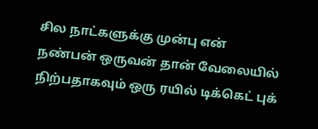சில நாட்களுக்கு முன்பு என் நண்பன் ஒருவன் தான் வேலையில் நிற்பதாகவும் ஒரு ரயில் டிக்கெட் புக்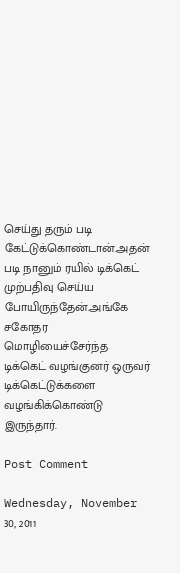செய்து தரும் படி கேட்டுக்கொண்டான்.அதன் படி நானும் ரயில் டிக்கெட் முற்பதிவு செய்ய போயிருந்தேன்.அங்கே சகோதர மொழியைச்சேர்ந்த டிக்கெட் வழங்குனர் ஒருவர் டிக்கெட்டுக்களை வழங்கிக்கொண்டு இருந்தார்.

Post Comment

Wednesday, November 30, 2011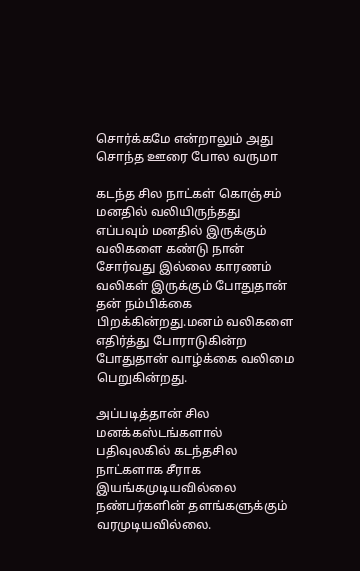சொர்க்கமே என்றாலும் அது சொந்த ஊரை போல வருமா

கடந்த சில நாட்கள் கொஞ்சம் மனதில் வலியிருந்தது எப்பவும் மனதில் இருக்கும் வலிகளை கண்டு நான் சோர்வது இல்லை காரணம் வலிகள் இருக்கும் போதுதான் தன் நம்பிக்கை பிறக்கின்றது.மனம் வலிகளை எதிர்த்து போராடுகின்ற போதுதான் வாழ்க்கை வலிமை பெறுகின்றது.

அப்படித்தான் சில மனக்கஸ்டங்களால் பதிவுலகில் கடந்தசில நாட்களாக சீராக இயங்கமுடியவில்லை நண்பர்களின் தளங்களுக்கும் வரமுடியவில்லை.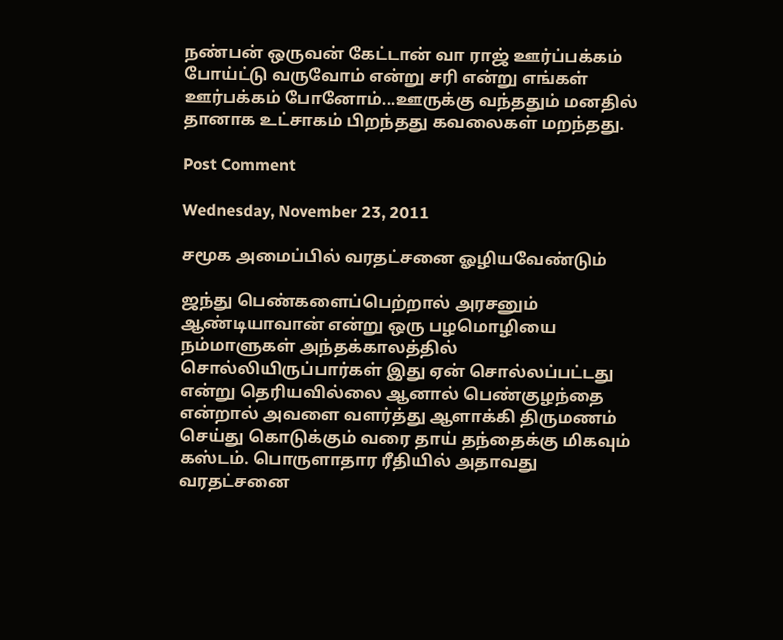நண்பன் ஒருவன் கேட்டான் வா ராஜ் ஊர்ப்பக்கம் போய்ட்டு வருவோம் என்று சரி என்று எங்கள் ஊர்பக்கம் போனோம்...ஊருக்கு வந்ததும் மனதில் தானாக உட்சாகம் பிறந்தது கவலைகள் மறந்தது.

Post Comment

Wednesday, November 23, 2011

சமூக அமைப்பில் வரதட்சனை ஓழியவேண்டும்

ஜந்து பெண்களைப்பெற்றால் அரசனும் ஆண்டியாவான் என்று ஒரு பழமொழியை நம்மாளுகள் அந்தக்காலத்தில் சொல்லியிருப்பார்கள் இது ஏன் சொல்லப்பட்டது என்று தெரியவில்லை ஆனால் பெண்குழந்தை என்றால் அவளை வளர்த்து ஆளாக்கி திருமணம் செய்து கொடுக்கும் வரை தாய் தந்தைக்கு மிகவும் கஸ்டம். பொருளாதார ரீதியில் அதாவது வரதட்சனை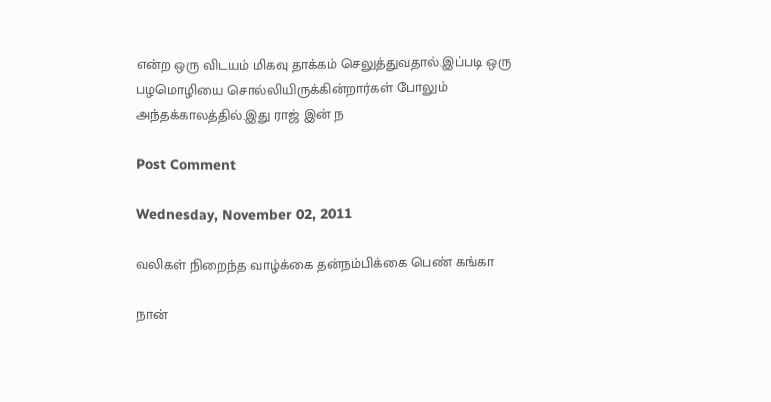என்ற ஒரு விடயம் மிகவு தாக்கம் செலுத்துவதால்.இப்படி ஒரு பழமொழியை சொல்லியிருக்கின்றார்கள் போலும் அந்தக்காலத்தில்.இது ராஜ் இன் ந

Post Comment

Wednesday, November 02, 2011

வலிகள் நிறைந்த வாழ்க்கை தன்நம்பிக்கை பெண் கங்கா

நான்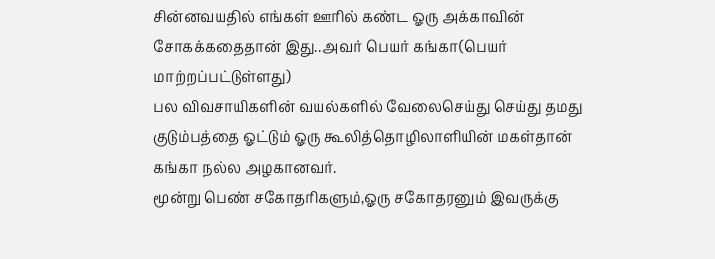சின்னவயதில் எங்கள் ஊரில் கண்ட ஓரு அக்காவின் சோகக்கதைதான் இது..அவர் பெயர் கங்கா(பெயர் மாற்றப்பட்டுள்ளது)
பல விவசாயிகளின் வயல்களில் வேலைசெய்து செய்து தமது குடும்பத்தை ஓட்டும் ஓரு கூலித்தொழிலாளியின் மகள்தான் கங்கா நல்ல அழகானவர்.
மூன்று பெண் சகோதரிகளும்,ஓரு சகோதரனும் இவருக்கு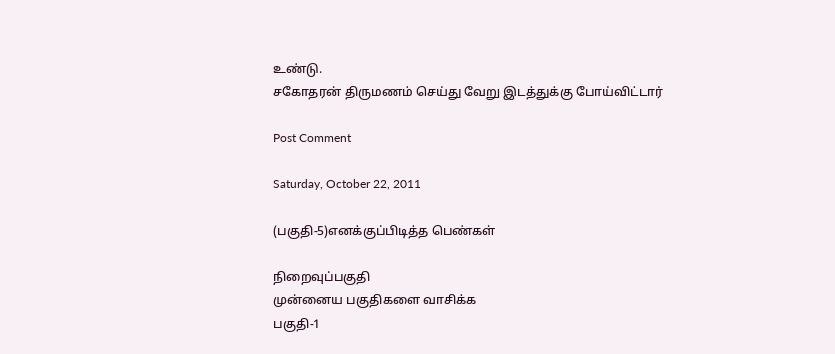உண்டு.
சகோதரன் திருமணம் செய்து வேறு இடத்துக்கு போய்விட்டார்

Post Comment

Saturday, October 22, 2011

(பகுதி-5)எனக்குப்பிடித்த பெண்கள்

நிறைவுப்பகுதி
முன்னைய பகுதிகளை வாசிக்க
பகுதி-1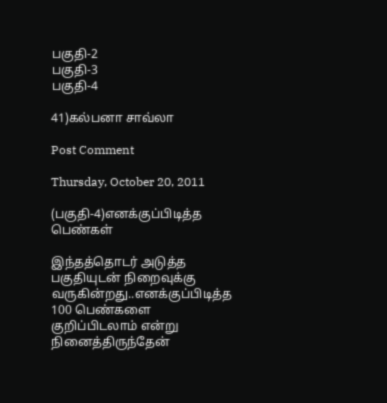பகுதி-2
பகுதி-3
பகுதி-4

41)கல்பனா சாவ்லா

Post Comment

Thursday, October 20, 2011

(பகுதி-4)எனக்குப்பிடித்த பெண்கள்

இந்தத்தொடர் அடுத்த பகுதியுடன் நிறைவுக்கு வருகின்றது..எனக்குப்பிடித்த 100 பெண்களை குறிப்பிடலாம் என்று நினைத்திருந்தேன்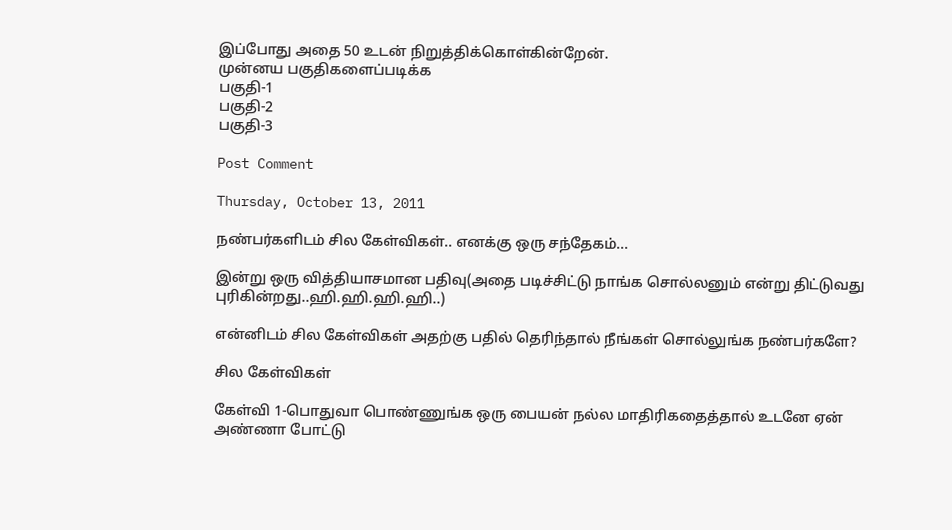இப்போது அதை 50 உடன் நிறுத்திக்கொள்கின்றேன்.
முன்னய பகுதிகளைப்படிக்க
பகுதி-1
பகுதி-2
பகுதி-3

Post Comment

Thursday, October 13, 2011

நண்பர்களிடம் சில கேள்விகள்.. எனக்கு ஒரு சந்தேகம்...

இன்று ஒரு வித்தியாசமான பதிவு(அதை படிச்சிட்டு நாங்க சொல்லனும் என்று திட்டுவது புரிகின்றது..ஹி.ஹி.ஹி.ஹி..)

என்னிடம் சில கேள்விகள் அதற்கு பதில் தெரிந்தால் நீங்கள் சொல்லுங்க நண்பர்களே?

சில கேள்விகள்

கேள்வி 1-பொதுவா பொண்ணுங்க ஒரு பையன் நல்ல மாதிரிகதைத்தால் உடனே ஏன் அண்ணா போட்டு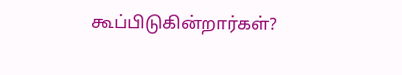கூப்பிடுகின்றார்கள்?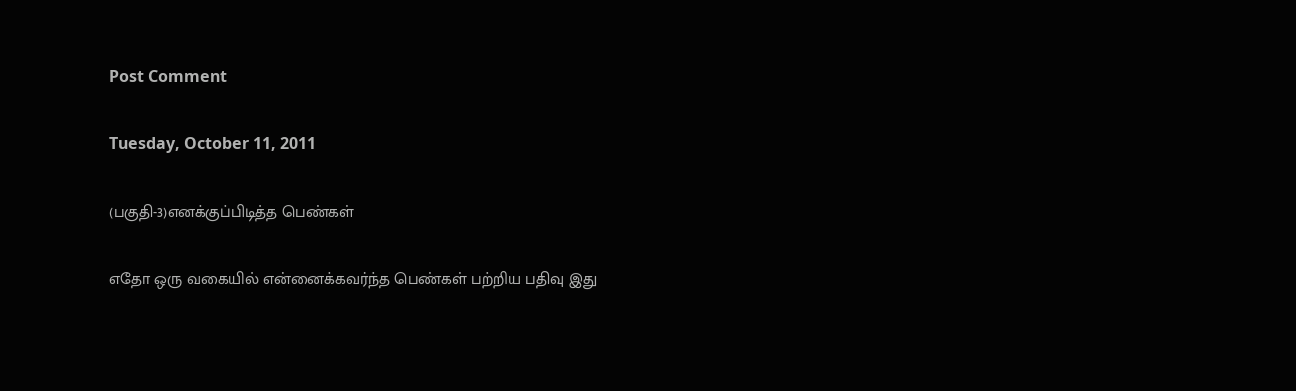Post Comment

Tuesday, October 11, 2011

(பகுதி-3)எனக்குப்பிடித்த பெண்கள்

எதோ ஒரு வகையில் என்னைக்கவர்ந்த பெண்கள் பற்றிய பதிவு இது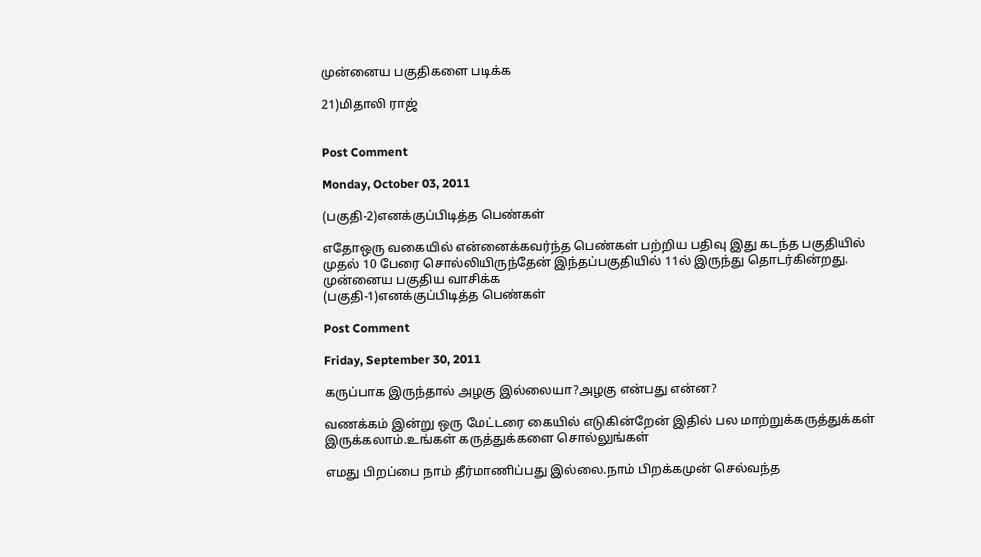முன்னைய பகுதிகளை படிக்க

21)மிதாலி ராஜ்


Post Comment

Monday, October 03, 2011

(பகுதி-2)எனக்குப்பிடித்த பெண்கள்

எதோஒரு வகையில் என்னைக்கவர்ந்த பெண்கள் பற்றிய பதிவு இது கடந்த பகுதியில் முதல் 10 பேரை சொல்லியிருந்தேன் இந்தப்பகுதியில் 11ல் இருந்து தொடர்கின்றது.
முன்னைய பகுதிய வாசிக்க
(பகுதி-1)எனக்குப்பிடித்த பெண்கள்

Post Comment

Friday, September 30, 2011

கருப்பாக இருந்தால் அழகு இல்லையா?அழகு என்பது என்ன?

வணக்கம் இன்று ஒரு மேட்டரை கையில் எடுகின்றேன் இதில் பல மாற்றுக்கருத்துக்கள் இருக்கலாம்.உங்கள் கருத்துக்களை சொல்லுங்கள்

எமது பிறப்பை நாம் தீர்மாணிப்பது இல்லை.நாம் பிறக்கமுன் செல்வந்த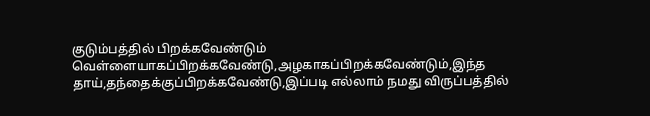குடும்பத்தில் பிறக்கவேண்டும் வெள்ளையாகப்பிறக்கவேண்டு,அழகாகப்பிறக்கவேண்டும்,இந்த தாய்,தந்தைக்குப்பிறக்கவேண்டு,இப்படி எல்லாம் நமது விருப்பத்தில்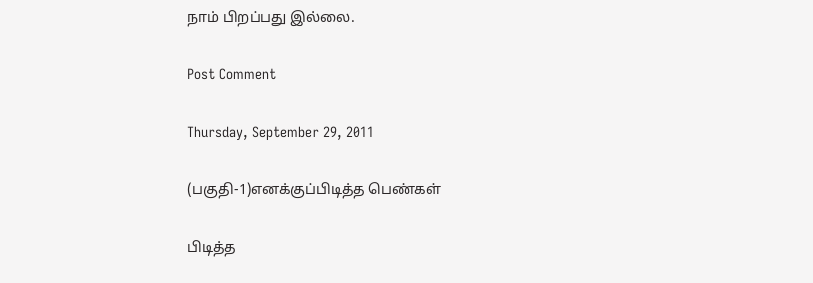நாம் பிறப்பது இல்லை.

Post Comment

Thursday, September 29, 2011

(பகுதி-1)எனக்குப்பிடித்த பெண்கள்

பிடித்த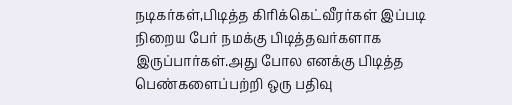நடிகர்கள்,பிடித்த கிரிக்கெட்வீரர்கள் இப்படி நிறைய பேர் நமக்கு பிடித்தவர்களாக இருப்பார்கள்.அது போல எனக்கு பிடித்த பெண்களைப்பற்றி ஒரு பதிவு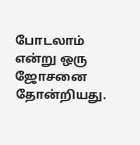போடலாம் என்று ஒரு ஜோசனை தோன்றியது.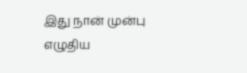இது நான் முன்பு எழுதிய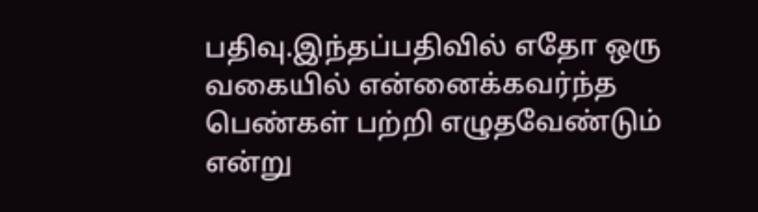பதிவு.இந்தப்பதிவில் எதோ ஒரு வகையில் என்னைக்கவர்ந்த பெண்கள் பற்றி எழுதவேண்டும் என்று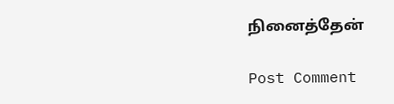நினைத்தேன்

Post Comment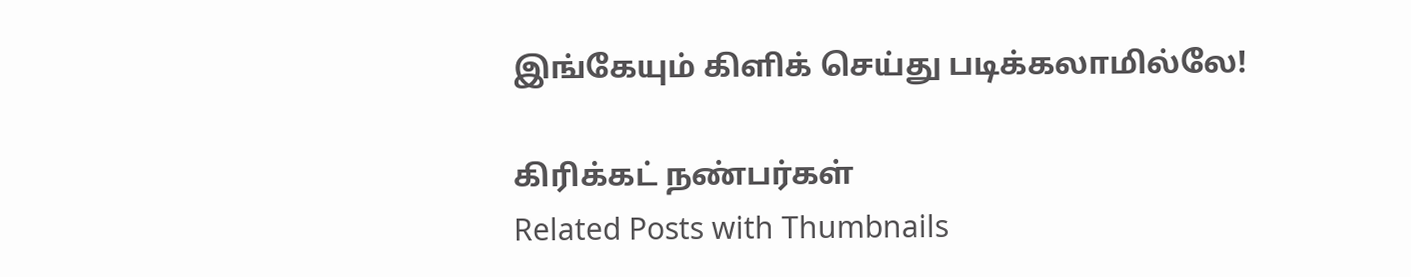இங்கேயும் கிளிக் செய்து படிக்கலாமில்லே!

கிரிக்கட் நண்பர்கள்
Related Posts with Thumbnails